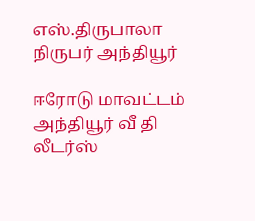எஸ்.திருபாலா நிருபர் அந்தியூர்

ஈரோடு மாவட்டம் அந்தியூர் வீ தி லீடர்ஸ்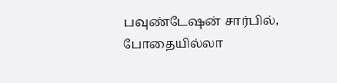பவுண்டேஷன் சார்பில், போதையில்லா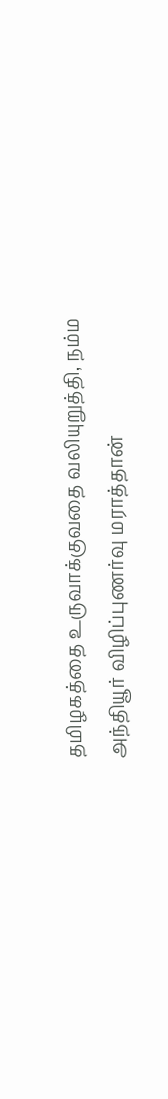தமிழகத்தை உருவாக்குவதை வலியுறுத்தி, நம்ம அந்தியூர் விழிப்புணர்வு மராத்தான்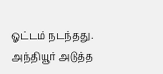ஓட்டம் நடந்தது. அந்தியூர் அடுத்த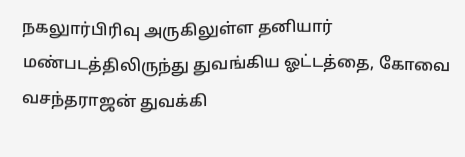நகலுார்பிரிவு அருகிலுள்ள தனியார் மண்படத்திலிருந்து துவங்கிய ஓட்டத்தை, கோவை வசந்தராஜன் துவக்கி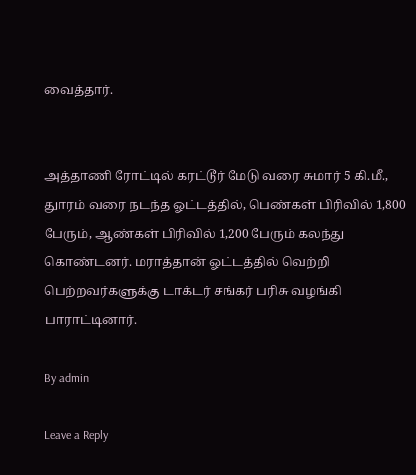வைத்தார்.


அத்தாணி ரோட்டில் கரட்டூர் மேடு வரை சுமார் 5 கி.மீ., துாரம் வரை நடந்த ஓட்டத்தில், பெண்கள் பிரிவில் 1,800 பேரும், ஆண்கள் பிரிவில் 1,200 பேரும் கலந்து கொண்டனர். மராத்தான் ஓட்டத்தில் வெற்றி பெற்றவர்களுக்கு டாக்டர் சங்கர் பரிசு வழங்கி பாராட்டினார்.

By admin

Leave a Reply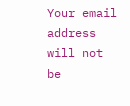Your email address will not be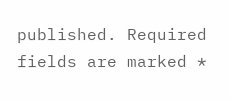published. Required fields are marked *